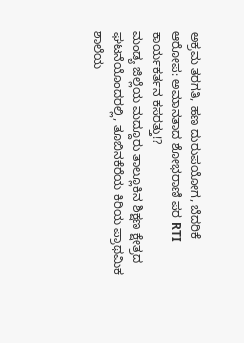ಅಕ್ರಮ ತರಗತಿ, ಹಣ ದುರುಪಯೋಗ, ಬೆದರಿಕೆ ಆರೋಪ: ಅಮಾನತಾದ ಶೋಭರಾಣಿ ಪರ RTI ಕಾರ್ಯಕರ್ತನ ಕಸರತ್ತು!?
ಮಂಡ್ಯ ಜಿಲ್ಲೆಯ ಮದ್ದೂರು ತಾಲ್ಲೂಕಿನ ಶಿಕ್ಷಣ ಕ್ಷೇತ್ರದ ಘಟನೆಯೊಂದರಲ್ಲಿ, ತೂಬಿನಕೆರೆಯ ಕಿರಿಯ ಪ್ರಾಥಮಿಕ ಶಾಲೆಯ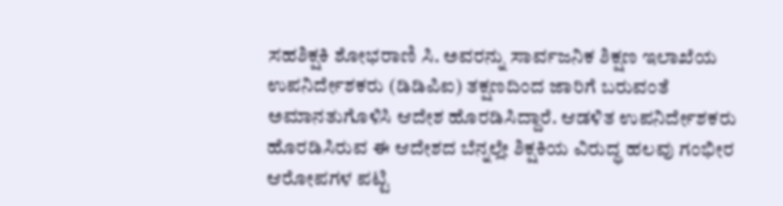ಸಹಶಿಕ್ಷಕಿ ಶೋಭರಾಣಿ ಸಿ. ಅವರನ್ನು ಸಾರ್ವಜನಿಕ ಶಿಕ್ಷಣ ಇಲಾಖೆಯ ಉಪನಿರ್ದೇಶಕರು (ಡಿಡಿಪಿಐ) ತಕ್ಷಣದಿಂದ ಜಾರಿಗೆ ಬರುವಂತೆ ಅಮಾನತುಗೊಳಿಸಿ ಆದೇಶ ಹೊರಡಿಸಿದ್ದಾರೆ. ಆಡಳಿತ ಉಪನಿರ್ದೇಶಕರು ಹೊರಡಿಸಿರುವ ಈ ಆದೇಶದ ಬೆನ್ನಲ್ಲೇ ಶಿಕ್ಷಕಿಯ ವಿರುದ್ಧ ಹಲವು ಗಂಭೀರ ಆರೋಪಗಳ ಪಟ್ಟಿ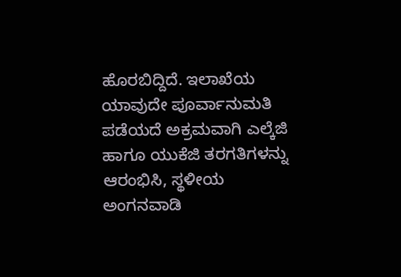ಹೊರಬಿದ್ದಿದೆ. ಇಲಾಖೆಯ ಯಾವುದೇ ಪೂರ್ವಾನುಮತಿ ಪಡೆಯದೆ ಅಕ್ರಮವಾಗಿ ಎಲ್ಕೆಜಿ ಹಾಗೂ ಯುಕೆಜಿ ತರಗತಿಗಳನ್ನು ಆರಂಭಿಸಿ, ಸ್ಥಳೀಯ ಅಂಗನವಾಡಿ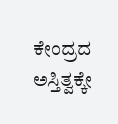ಕೇಂದ್ರದ ಅಸ್ತಿತ್ವಕ್ಕೇ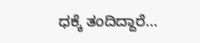ಧಕ್ಕೆ ತಂದಿದ್ದಾರೆ…